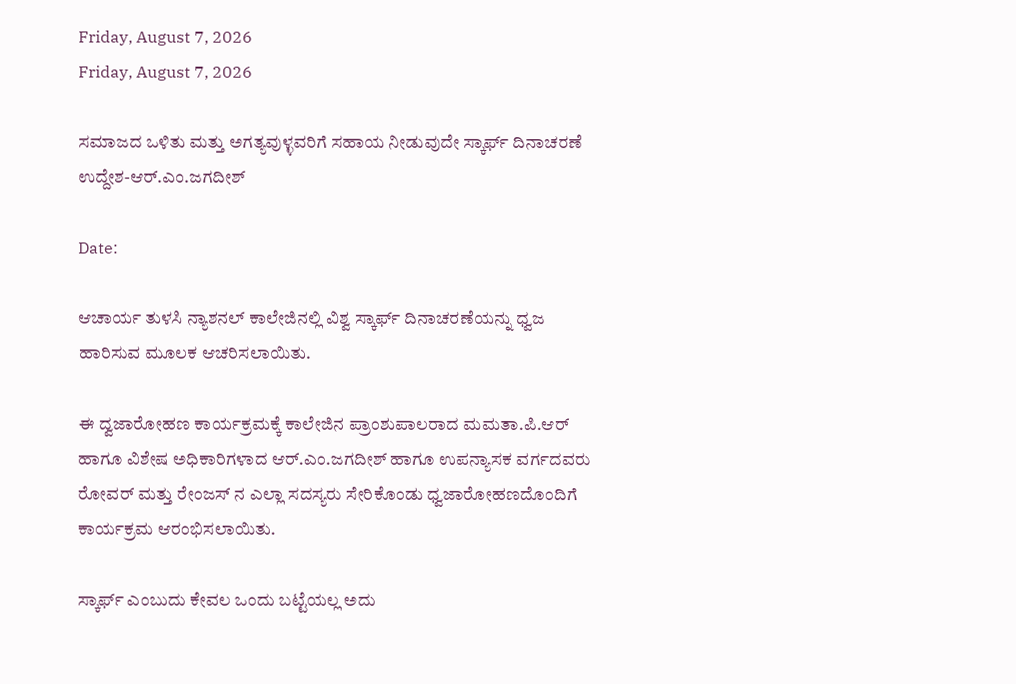Friday, August 7, 2026
Friday, August 7, 2026

ಸಮಾಜದ ಒಳಿತು ಮತ್ತು ಅಗತ್ಯವುಳ್ಳವರಿಗೆ ಸಹಾಯ ನೀಡುವುದೇ ಸ್ಕಾರ್ಫ್ ದಿನಾಚರಣೆ ಉದ್ದೇಶ-ಆರ್.ಎಂ.ಜಗದೀಶ್

Date:

ಆಚಾರ್ಯ ತುಳಸಿ ನ್ಯಾಶನಲ್ ಕಾಲೇಜಿನಲ್ಲಿ ವಿಶ್ವ ಸ್ಕಾರ್ಫ್ ದಿನಾಚರಣೆಯನ್ನು ಧ್ವಜ ಹಾರಿಸುವ ಮೂಲಕ ಆಚರಿಸಲಾಯಿತು.

ಈ ದ್ವಜಾರೋಹಣ ಕಾರ್ಯಕ್ರಮಕ್ಕೆ ಕಾಲೇಜಿನ ಪ್ರಾಂಶುಪಾಲರಾದ ಮಮತಾ.ಪಿ.ಆರ್ ಹಾಗೂ ವಿಶೇಷ ಅಧಿಕಾರಿಗಳಾದ ಆರ್.ಎಂ.ಜಗದೀಶ್ ಹಾಗೂ ಉಪನ್ಯಾಸಕ ವರ್ಗದವರು ರೋವರ್ ಮತ್ತು ರೇಂಜಸ್ ನ ಎಲ್ಲಾ ಸದಸ್ಯರು ಸೇರಿಕೊಂಡು ಧ್ವಜಾರೋಹಣದೊಂದಿಗೆ ಕಾರ್ಯಕ್ರಮ ಆರಂಭಿಸಲಾಯಿತು.

ಸ್ಕಾರ್ಫ್ ಎಂಬುದು ಕೇವಲ ಒಂದು ಬಟ್ಟೆಯಲ್ಲ ಅದು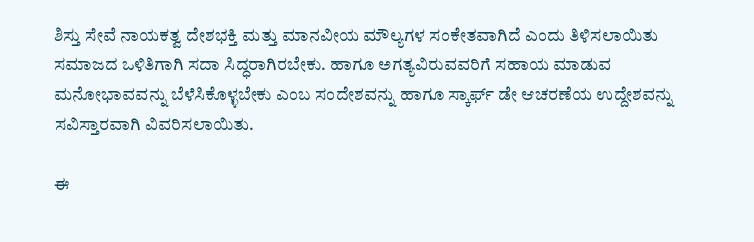ಶಿಸ್ತು ಸೇವೆ ನಾಯಕತ್ವ ದೇಶಭಕ್ತಿ ಮತ್ತು ಮಾನವೀಯ ಮೌಲ್ಯಗಳ ಸಂಕೇತವಾಗಿದೆ ಎಂದು ತಿಳಿಸಲಾಯಿತು ಸಮಾಜದ ಒಳಿತಿಗಾಗಿ ಸದಾ ಸಿದ್ಧರಾಗಿರಬೇಕು. ಹಾಗೂ ಅಗತ್ಯವಿರುವವರಿಗೆ ಸಹಾಯ ಮಾಡುವ ಮನೋಭಾವವನ್ನು ಬೆಳೆಸಿಕೊಳ್ಳಬೇಕು ಎಂಬ ಸಂದೇಶವನ್ನು ಹಾಗೂ ಸ್ಕಾರ್ಫ್ ಡೇ ಆಚರಣೆಯ ಉದ್ದೇಶವನ್ನು ಸವಿಸ್ತಾರವಾಗಿ ವಿವರಿಸಲಾಯಿತು.

ಈ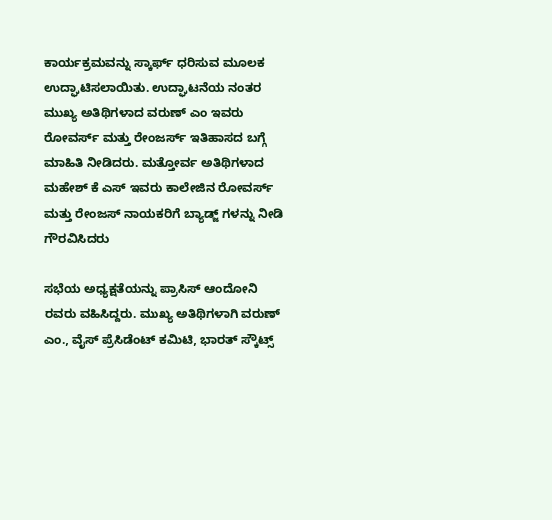ಕಾರ್ಯಕ್ರಮವನ್ನು ಸ್ಕಾರ್ಫ್ ಧರಿಸುವ ಮೂಲಕ ಉದ್ಘಾಟಿಸಲಾಯಿತು. ಉದ್ಘಾಟನೆಯ ನಂತರ ಮುಖ್ಯ ಅತಿಥಿಗಳಾದ ವರುಣ್ ಎಂ ಇವರು ರೋವರ್ಸ್ ಮತ್ತು ರೇಂಜರ್ಸ್ ಇತಿಹಾಸದ ಬಗ್ಗೆ ಮಾಹಿತಿ ನೀಡಿದರು. ಮತ್ತೋರ್ವ ಅತಿಥಿಗಳಾದ ಮಹೇಶ್ ಕೆ ಎಸ್ ಇವರು ಕಾಲೇಜಿನ ರೋವರ್ಸ್ ಮತ್ತು ರೇಂಜಸ್ ನಾಯಕರಿಗೆ ಬ್ಯಾಡ್ಜ್ ಗಳನ್ನು ನೀಡಿ ಗೌರವಿಸಿದರು

ಸಭೆಯ ಅಧ್ಯಕ್ಷತೆಯನ್ನು ಪ್ರಾಸಿಸ್ ಆಂದೋನಿ ರವರು ವಹಿಸಿದ್ದರು. ಮುಖ್ಯ ಅತಿಥಿಗಳಾಗಿ ವರುಣ್ ಎಂ., ವೈಸ್ ಪ್ರೆಸಿಡೆಂಟ್ ಕಮಿಟಿ, ಭಾರತ್ ಸ್ಕೌಟ್ಸ್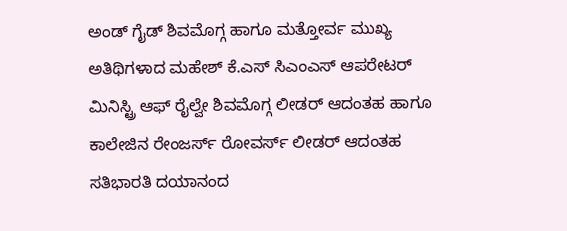ಅಂಡ್ ಗೈಡ್ ಶಿವಮೊಗ್ಗ ಹಾಗೂ ಮತ್ತೋರ್ವ ಮುಖ್ಯ ಅತಿಥಿಗಳಾದ ಮಹೇಶ್ ಕೆ.ಎಸ್ ಸಿಎಂಎಸ್ ಆಪರೇಟರ್ ಮಿನಿಸ್ಟ್ರಿ ಆಫ್ ರೈಲ್ವೇ ಶಿವಮೊಗ್ಗ ಲೀಡರ್ ಆದಂತಹ ಹಾಗೂ ಕಾಲೇಜಿನ ರೇಂಜರ್ಸ್ ರೋವರ್ಸ್ ಲೀಡರ್ ಆದಂತಹ ಸತಿಭಾರತಿ ದಯಾನಂದ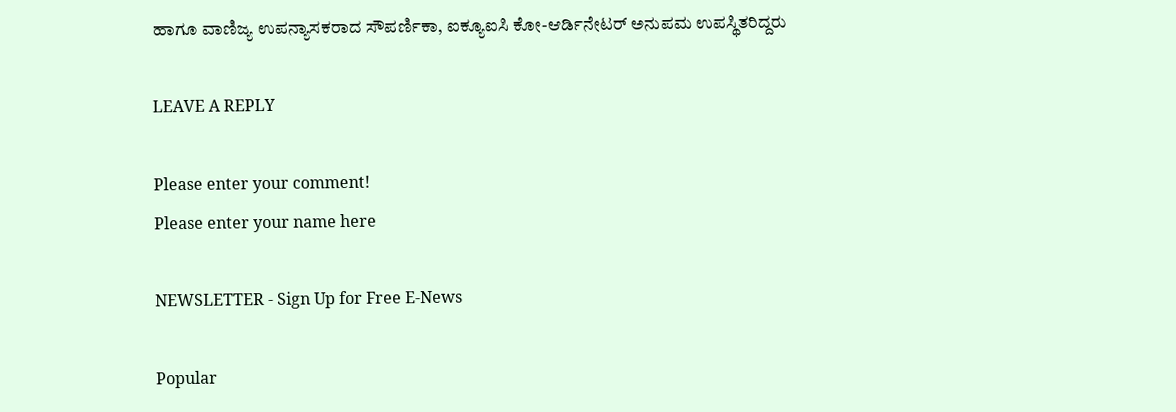ಹಾಗೂ ವಾಣಿಜ್ಯ ಉಪನ್ಯಾಸಕರಾದ ಸೌಪರ್ಣಿಕಾ, ಐಕ್ಯೂಐಸಿ ಕೋ-ಆರ್ಡಿನೇಟರ್ ಅನುಪಮ ಉಪಸ್ಥಿತರಿದ್ದರು

LEAVE A REPLY

Please enter your comment!
Please enter your name here

NEWSLETTER - Sign Up for Free E-News

Popular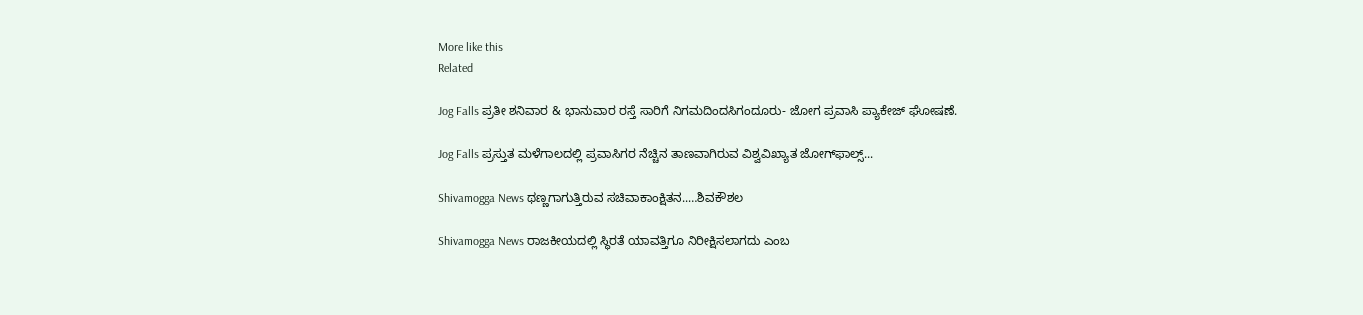More like this
Related

Jog Falls ಪ್ರತೀ ಶನಿವಾರ & ಭಾನುವಾರ ರಸ್ತೆ ಸಾರಿಗೆ ನಿಗಮದಿಂದಸಿಗಂದೂರು- ಜೋಗ ಪ್ರವಾಸಿ ಪ್ಯಾಕೇಜ್ ಘೋಷಣೆ.

Jog Falls ಪ್ರಸ್ತುತ ಮಳೆಗಾಲದಲ್ಲಿ ಪ್ರವಾಸಿಗರ ನೆಚ್ಚಿನ ತಾಣವಾಗಿರುವ ವಿಶ್ವವಿಖ್ಯಾತ ಜೋಗ್‌ಫಾಲ್ಸ್...

Shivamogga News ಥಣ್ಣಗಾಗುತ್ತಿರುವ ಸಚಿವಾಕಾಂಕ್ಷಿತನ..…ಶಿವಕೌಶಲ

Shivamogga News ರಾಜಕೀಯದಲ್ಲಿ ಸ್ಥಿರತೆ ಯಾವತ್ತಿಗೂ ನಿರೀಕ್ಷಿಸಲಾಗದು ಎಂಬ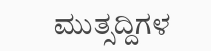ಮುತ್ಸದ್ದಿಗಳ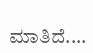ಮಾತಿದೆ....